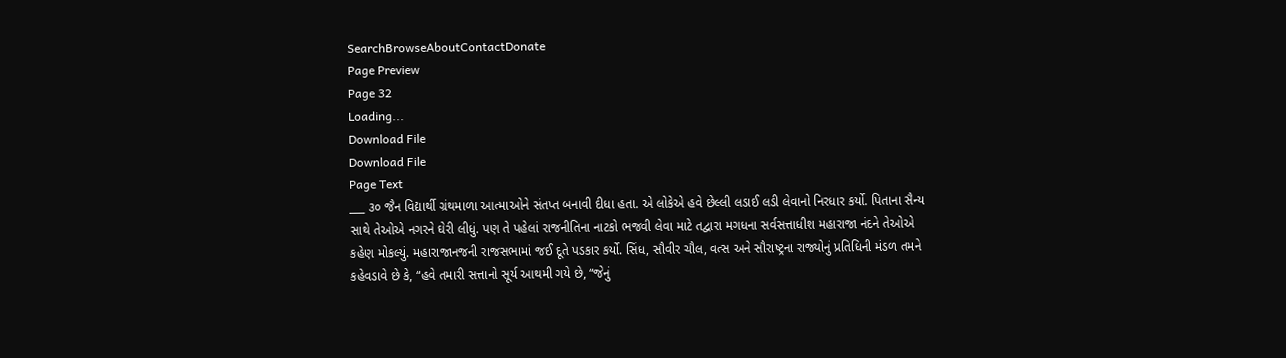SearchBrowseAboutContactDonate
Page Preview
Page 32
Loading...
Download File
Download File
Page Text
___ ૩૦ જૈન વિદ્યાર્થી ગ્રંથમાળા આત્માઓને સંતપ્ત બનાવી દીધા હતા. એ લોકેએ હવે છેલ્લી લડાઈ લડી લેવાનો નિરધાર કર્યો. પિતાના સૈન્ય સાથે તેઓએ નગરને ઘેરી લીધું. પણ તે પહેલાં રાજનીતિના નાટકો ભજવી લેવા માટે તદ્વારા મગધના સર્વસત્તાધીશ મહારાજા નંદને તેઓએ કહેણ મોકલ્યું. મહારાજાનજની રાજસભામાં જઈ દૂતે પડકાર કર્યો. સિંધ, સૌવીર ચૌલ, વત્સ અને સૌરાષ્ટ્રના રાજ્યોનું પ્રતિધિની મંડળ તમને કહેવડાવે છે કે, “હવે તમારી સત્તાનો સૂર્ય આથમી ગયે છે, “જેનું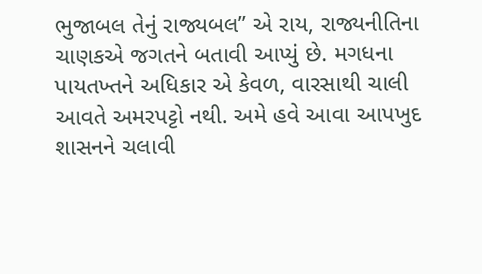ભુજાબલ તેનું રાજ્યબલ” એ રાય, રાજ્યનીતિના ચાણકએ જગતને બતાવી આપ્યું છે. મગધના પાયતખ્તને અધિકાર એ કેવળ, વારસાથી ચાલી આવતે અમરપટ્ટો નથી. અમે હવે આવા આપખુદ શાસનને ચલાવી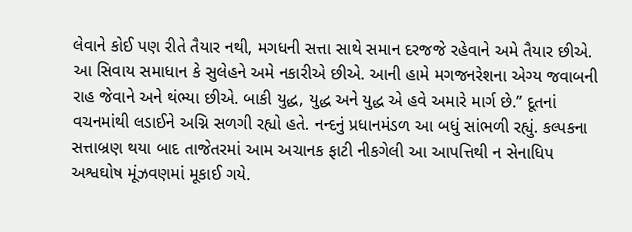લેવાને કોઈ પણ રીતે તૈયાર નથી, મગધની સત્તા સાથે સમાન દરજજે રહેવાને અમે તૈયાર છીએ. આ સિવાય સમાધાન કે સુલેહને અમે નકારીએ છીએ. આની હામે મગજનરેશના એગ્ય જવાબની રાહ જેવાને અને થંભ્યા છીએ. બાકી યુદ્ધ, યુદ્ધ અને યુદ્ધ એ હવે અમારે માર્ગ છે.” દૂતનાં વચનમાંથી લડાઈને અગ્નિ સળગી રહ્યો હતે. નન્દનું પ્રધાનમંડળ આ બધું સાંભળી રહ્યું. કલ્પકના સત્તાબ્રણ થયા બાદ તાજેતરમાં આમ અચાનક ફાટી નીકગેલી આ આપત્તિથી ન સેનાધિપ અશ્વઘોષ મૂંઝવણમાં મૂકાઈ ગયે.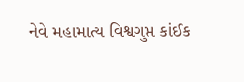નેવે મહામાત્ય વિશ્વગુપ્ત કાંઈક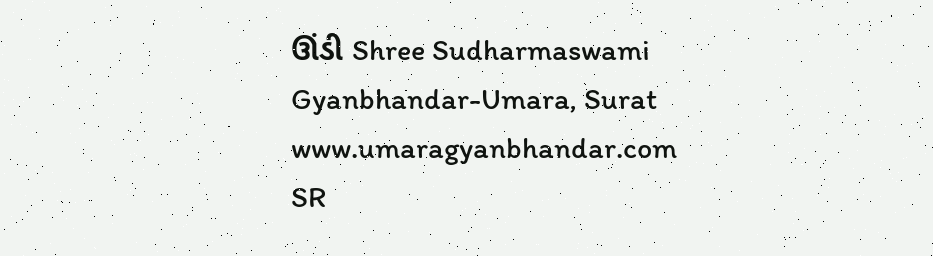ઊંડી Shree Sudharmaswami Gyanbhandar-Umara, Surat www.umaragyanbhandar.com
SR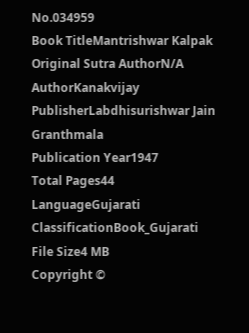No.034959
Book TitleMantrishwar Kalpak
Original Sutra AuthorN/A
AuthorKanakvijay
PublisherLabdhisurishwar Jain Granthmala
Publication Year1947
Total Pages44
LanguageGujarati
ClassificationBook_Gujarati
File Size4 MB
Copyright ©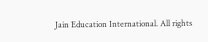Jain Education International. All rights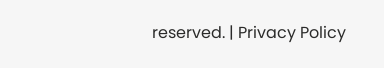reserved. | Privacy Policy